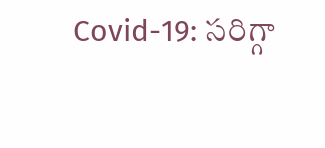Covid-19: సరిగ్గా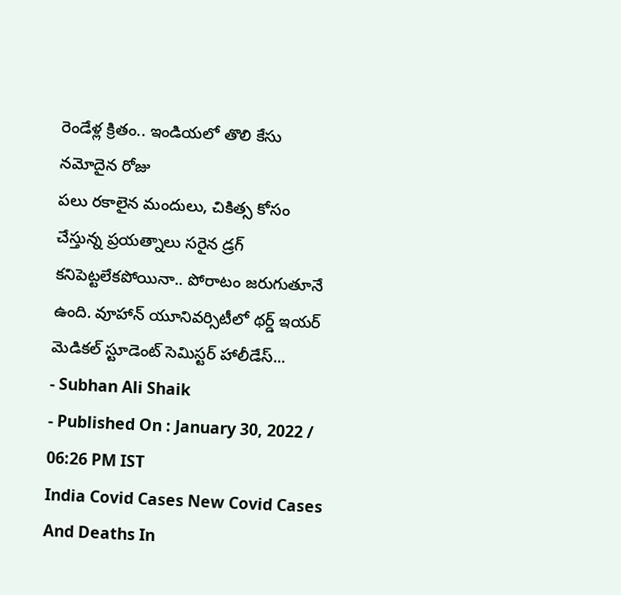రెండేళ్ల క్రితం.. ఇండియలో తొలి కేసు నమోదైన రోజు
పలు రకాలైన మందులు, చికిత్స కోసం చేస్తున్న ప్రయత్నాలు సరైన డ్రగ్ కనిపెట్టలేకపోయినా.. పోరాటం జరుగుతూనే ఉంది. వూహాన్ యూనివర్సిటీలో థర్డ్ ఇయర్ మెడికల్ స్టూడెంట్ సెమిస్టర్ హాలీడేస్...
- Subhan Ali Shaik
- Published On : January 30, 2022 / 06:26 PM IST
India Covid Cases New Covid Cases And Deaths In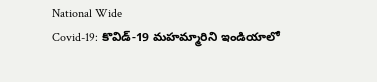National Wide
Covid-19: కొవిడ్-19 మహమ్మారిని ఇండియాలో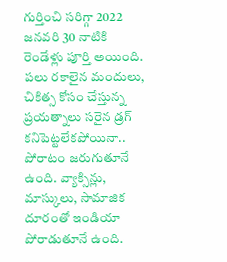గుర్తించి సరిగ్గా 2022 జనవరి 30 నాటికి రెండేళ్లు పూర్తి అయింది. పలు రకాలైన మందులు, చికిత్స కోసం చేస్తున్న ప్రయత్నాలు సరైన డ్రగ్ కనిపెట్టలేకపోయినా.. పోరాటం జరుగుతూనే ఉంది. వ్యాక్సిన్లు, మాస్కులు, సామాజిక దూరంతో ఇండియా పోరాడుతూనే ఉంది.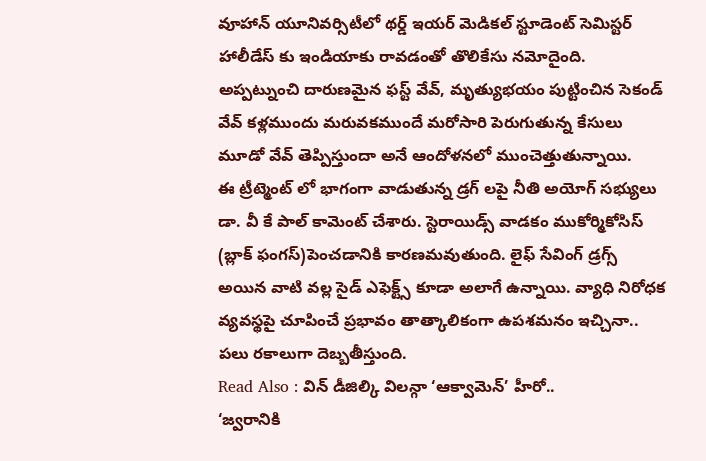వూహాన్ యూనివర్సిటీలో థర్డ్ ఇయర్ మెడికల్ స్టూడెంట్ సెమిస్టర్ హాలీడేస్ కు ఇండియాకు రావడంతో తొలికేసు నమోదైంది. అప్పట్నుంచి దారుణమైన ఫస్ట్ వేవ్, మృత్యుభయం పుట్టించిన సెకండ్ వేవ్ కళ్లముందు మరువకముందే మరోసారి పెరుగుతున్న కేసులు మూడో వేవ్ తెప్పిస్తుందా అనే ఆందోళనలో ముంచెత్తుతున్నాయి.
ఈ ట్రీట్మెంట్ లో భాగంగా వాడుతున్న డ్రగ్ లపై నీతి అయోగ్ సభ్యులు డా. వీ కే పాల్ కామెంట్ చేశారు. స్టెరాయిడ్స్ వాడకం ముకోర్మికోసిస్ (బ్లాక్ ఫంగస్)పెంచడానికి కారణమవుతుంది. లైఫ్ సేవింగ్ డ్రగ్స్ అయిన వాటి వల్ల సైడ్ ఎఫెక్ట్స్ కూడా అలాగే ఉన్నాయి. వ్యాధి నిరోధక వ్యవస్థపై చూపించే ప్రభావం తాత్కాలికంగా ఉపశమనం ఇచ్చినా.. పలు రకాలుగా దెబ్బతీస్తుంది.
Read Also : విన్ డీజిల్కి విలన్గా ‘ఆక్వామెన్’ హీరో..
‘జ్వరానికి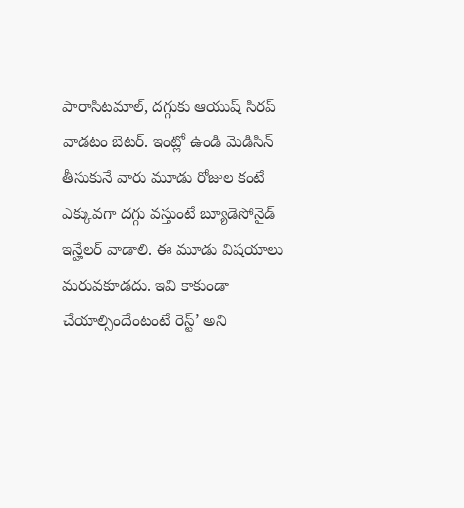పారాసిటమాల్, దగ్గుకు ఆయుష్ సిరప్ వాడటం బెటర్. ఇంట్లో ఉండి మెడిసిన్ తీసుకునే వారు మూడు రోజుల కంటే ఎక్కువగా దగ్గు వస్తుంటే బ్యూడెసోనైడ్ ఇన్హేలర్ వాడాలి. ఈ మూడు విషయాలు మరువకూడదు. ఇవి కాకుండా చేయాల్సిందేంటంటే రెస్ట్’ అని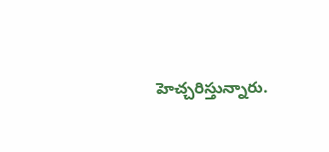హెచ్చరిస్తున్నారు.